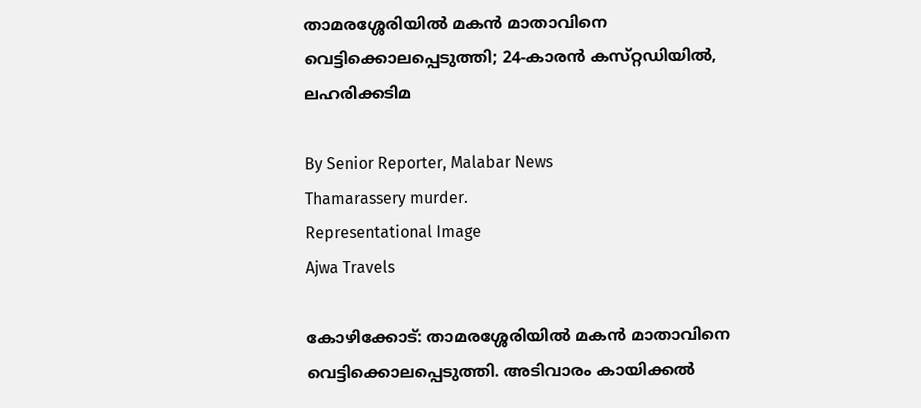താമരശ്ശേരിയിൽ മകൻ മാതാവിനെ വെട്ടിക്കൊലപ്പെടുത്തി; 24-കാരൻ കസ്‌റ്റഡിയിൽ, ലഹരിക്കടിമ

By Senior Reporter, Malabar News
Thamarassery murder.
Representational Image
Ajwa Travels

കോഴിക്കോട്: താമരശ്ശേരിയിൽ മകൻ മാതാവിനെ വെട്ടിക്കൊലപ്പെടുത്തി. അടിവാരം കായിക്കൽ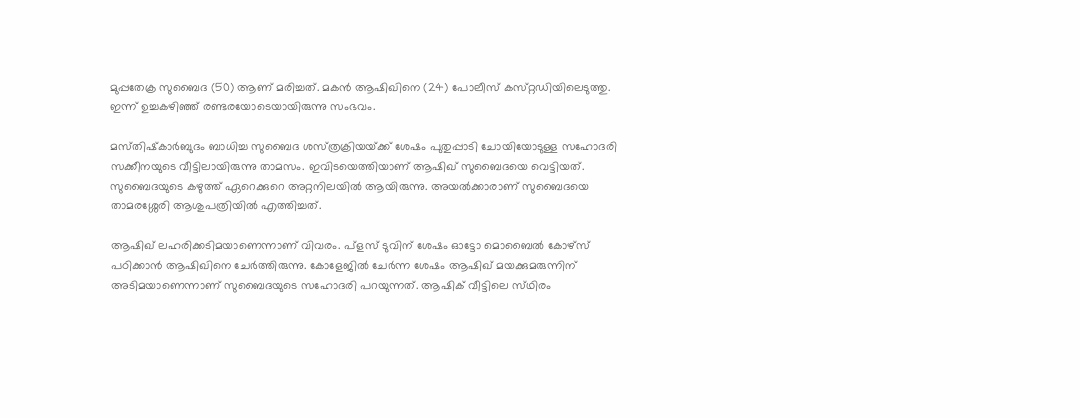മുപ്പതേക്ര സുബൈദ (50) ആണ് മരിച്ചത്. മകൻ ആഷിഖിനെ (24) പോലീസ് കസ്‌റ്റഡിയിലെടുത്തു. ഇന്ന് ഉച്ചകഴിഞ്ഞ് രണ്ടരയോടെയായിരുന്നു സംഭവം.

മസ്‌തിഷ്‌കാർബുദം ബാധിച്ച സുബൈദ ശസ്‌ത്രക്രിയയ്‌ക്ക് ശേഷം പുതുപ്പാടി ചോയിയോടുള്ള സഹോദരി സക്കീനയുടെ വീട്ടിലായിരുന്നു താമസം. ഇവിടയെത്തിയാണ് ആഷിഖ് സുബൈദയെ വെട്ടിയത്. സുബൈദയുടെ കഴുത്ത് ഏറെക്കുറെ അറ്റനിലയിൽ ആയിരുന്നു. അയൽക്കാരാണ് സുബൈദയെ താമരശ്ശേരി ആശുപത്രിയിൽ എത്തിച്ചത്.

ആഷിഖ് ലഹരിക്കടിമയാണെന്നാണ് വിവരം. പ്ളസ് ടുവിന്‌ ശേഷം ഓട്ടോ മൊബൈൽ കോഴ്‌സ് പഠിക്കാൻ ആഷിഖിനെ ചേർത്തിരുന്നു. കോളേജിൽ ചേർന്ന ശേഷം ആഷിഖ് മയക്കുമരുന്നിന് അടിമയാണെന്നാണ് സുബൈദയുടെ സഹോദരി പറയുന്നത്. ആഷിക് വീട്ടിലെ സ്‌ഥിരം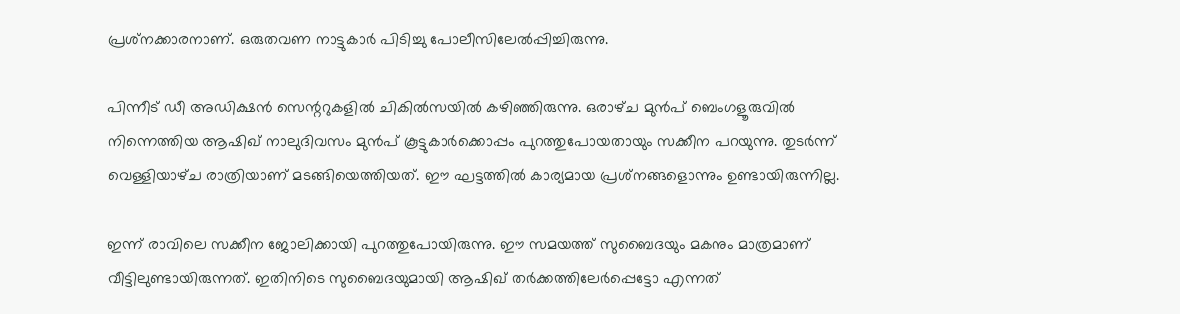പ്രശ്‌നക്കാരനാണ്. ഒരുതവണ നാട്ടുകാർ പിടിച്ചു പോലീസിലേൽപ്പിച്ചിരുന്നു.

പിന്നീട് ഡീ അഡിക്ഷൻ സെന്ററുകളിൽ ചികിൽസയിൽ കഴിഞ്ഞിരുന്നു. ഒരാഴ്‌ച മുൻപ് ബെംഗളൂരുവിൽ നിന്നെത്തിയ ആഷിഖ് നാലുദിവസം മുൻപ് കൂട്ടുകാർക്കൊപ്പം പുറത്തുപോയതായും സക്കീന പറയുന്നു. തുടർന്ന് വെള്ളിയാഴ്‌ച രാത്രിയാണ് മടങ്ങിയെത്തിയത്. ഈ ഘട്ടത്തിൽ കാര്യമായ പ്രശ്‌നങ്ങളൊന്നും ഉണ്ടായിരുന്നില്ല.

ഇന്ന് രാവിലെ സക്കീന ജോലിക്കായി പുറത്തുപോയിരുന്നു. ഈ സമയത്ത് സുബൈദയും മകനും മാത്രമാണ് വീട്ടിലുണ്ടായിരുന്നത്. ഇതിനിടെ സുബൈദയുമായി ആഷിഖ് തർക്കത്തിലേർപ്പെട്ടോ എന്നത്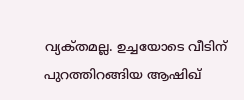വ്യക്‌തമല്ല. ഉച്ചയോടെ വീടിന് പുറത്തിറങ്ങിയ ആഷിഖ്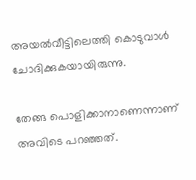അയൽവീട്ടിലെത്തി കൊടുവാൾ ചോദിക്കുകയായിരുന്നു.

തേങ്ങ പൊളിക്കാനാണെന്നാണ് അവിടെ പറഞ്ഞത്.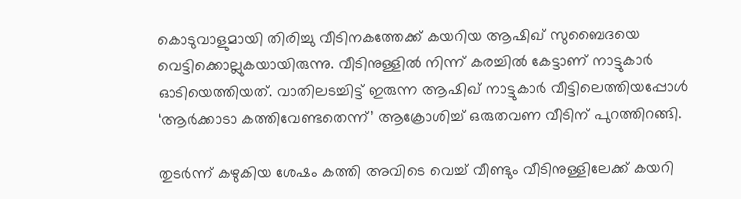കൊടുവാളുമായി തിരിച്ചു വീടിനകത്തേക്ക് കയറിയ ആഷിഖ് സുബൈദയെ വെട്ടിക്കൊല്ലുകയായിരുന്നു. വീടിനുള്ളിൽ നിന്ന് കരച്ചിൽ കേട്ടാണ് നാട്ടുകാർ ഓടിയെത്തിയത്. വാതിലടച്ചിട്ട് ഇരുന്ന ആഷിഖ് നാട്ടുകാർ വീട്ടിലെത്തിയപ്പോൾ ‘ആർക്കാടാ കത്തിവേണ്ടതെന്ന്’ ആക്രോശിച്ച് ഒരുതവണ വീടിന് പുറത്തിറങ്ങി.

തുടർന്ന് കഴുകിയ ശേഷം കത്തി അവിടെ വെച്ച് വീണ്ടും വീടിനുള്ളിലേക്ക് കയറി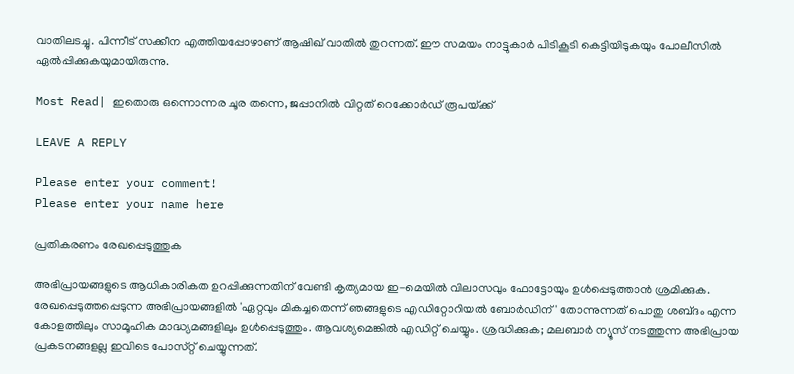വാതിലടച്ചു. പിന്നീട് സക്കീന എത്തിയപ്പോഴാണ് ആഷിഖ് വാതിൽ തുറന്നത്. ഈ സമയം നാട്ടുകാർ പിടികൂടി കെട്ടിയിടുകയും പോലീസിൽ ഏൽപ്പിക്കുകയുമായിരുന്നു.

Most Read| ഇതൊരു ഒന്നൊന്നര ചൂര തന്നെ, ജപ്പാനിൽ വിറ്റത് റെക്കോർഡ് രൂപയ്‌ക്ക്

LEAVE A REPLY

Please enter your comment!
Please enter your name here

പ്രതികരണം രേഖപ്പെടുത്തുക

അഭിപ്രായങ്ങളുടെ ആധികാരികത ഉറപ്പിക്കുന്നതിന് വേണ്ടി കൃത്യമായ ഇ-മെയിൽ വിലാസവും ഫോട്ടോയും ഉൾപ്പെടുത്താൻ ശ്രമിക്കുക. രേഖപ്പെടുത്തപ്പെടുന്ന അഭിപ്രായങ്ങളിൽ 'ഏറ്റവും മികച്ചതെന്ന് ഞങ്ങളുടെ എഡിറ്റോറിയൽ ബോർഡിന്' തോന്നുന്നത് പൊതു ശബ്‌ദം എന്ന കോളത്തിലും സാമൂഹിക മാദ്ധ്യമങ്ങളിലും ഉൾപ്പെടുത്തും. ആവശ്യമെങ്കിൽ എഡിറ്റ് ചെയ്യും. ശ്രദ്ധിക്കുക; മലബാർ ന്യൂസ് നടത്തുന്ന അഭിപ്രായ പ്രകടനങ്ങളല്ല ഇവിടെ പോസ്‌റ്റ് ചെയ്യുന്നത്.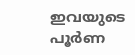ഇവയുടെ പൂർണ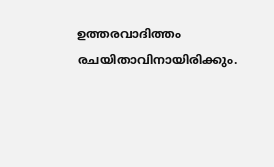ഉത്തരവാദിത്തം രചയിതാവിനായിരിക്കും.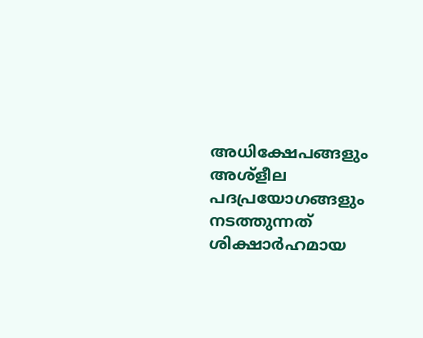അധിക്ഷേപങ്ങളും അശ്‌ളീല പദപ്രയോഗങ്ങളും നടത്തുന്നത് ശിക്ഷാർഹമായ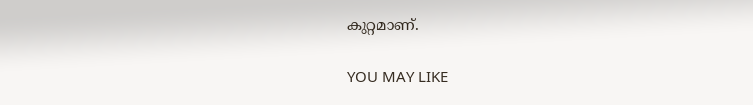കുറ്റമാണ്.

YOU MAY LIKE